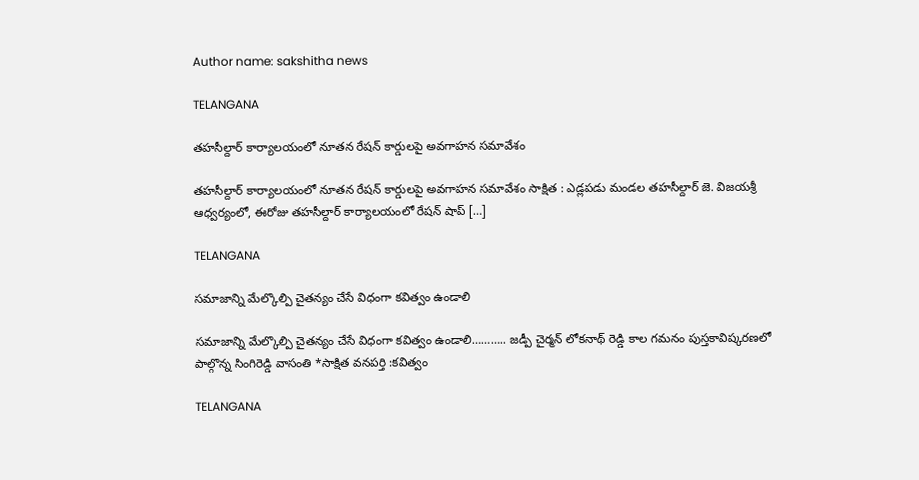Author name: sakshitha news

TELANGANA

తహసీల్దార్ కార్యాలయంలో నూతన రేషన్ కార్డులపై అవగాహన సమావేశం

తహసీల్దార్ కార్యాలయంలో నూతన రేషన్ కార్డులపై అవగాహన సమావేశం సాక్షిత : ఎడ్లపడు మండల తహసీల్దార్ జె. విజయశ్రీ ఆధ్వర్యంలో, ఈరోజు తహసీల్దార్ కార్యాలయంలో రేషన్ షాప్ […]

TELANGANA

సమాజాన్ని మేల్కొల్పి చైతన్యం చేసే విధంగా కవిత్వం ఉండాలి

సమాజాన్ని మేల్కొల్పి చైతన్యం చేసే విధంగా కవిత్వం ఉండాలి……….. జడ్పీ చైర్మన్ లోకనాథ్ రెడ్డి కాల గమనం పుస్తకావిష్కరణలో పాల్గొన్న సింగిరెడ్డి వాసంతి *సాక్షిత వనపర్తి :కవిత్వం

TELANGANA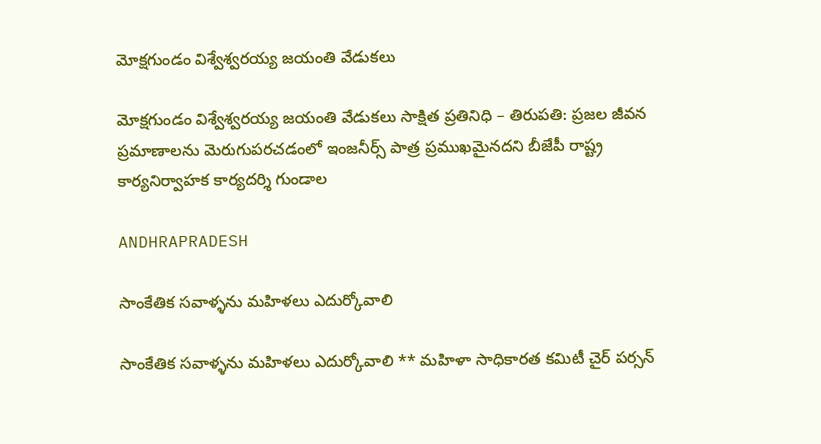మోక్షగుండం విశ్వేశ్వరయ్య జయంతి వేడుకలు

మోక్షగుండం విశ్వేశ్వరయ్య జయంతి వేడుకలు సాక్షిత ప్రతినిధి – తిరుపతి: ప్రజల జీవన ప్రమాణాలను మెరుగుపరచడంలో ఇంజనీర్స్ పాత్ర ప్రముఖమైనదని బీజేపీ రాష్ట్ర కార్యనిర్వాహక కార్యదర్శి గుండాల

ANDHRAPRADESH

సాంకేతిక సవాళ్ళను మహిళలు ఎదుర్కోవాలి

సాంకేతిక సవాళ్ళను మహిళలు ఎదుర్కోవాలి ** మహిళా సాధికారత కమిటీ చైర్ పర్సన్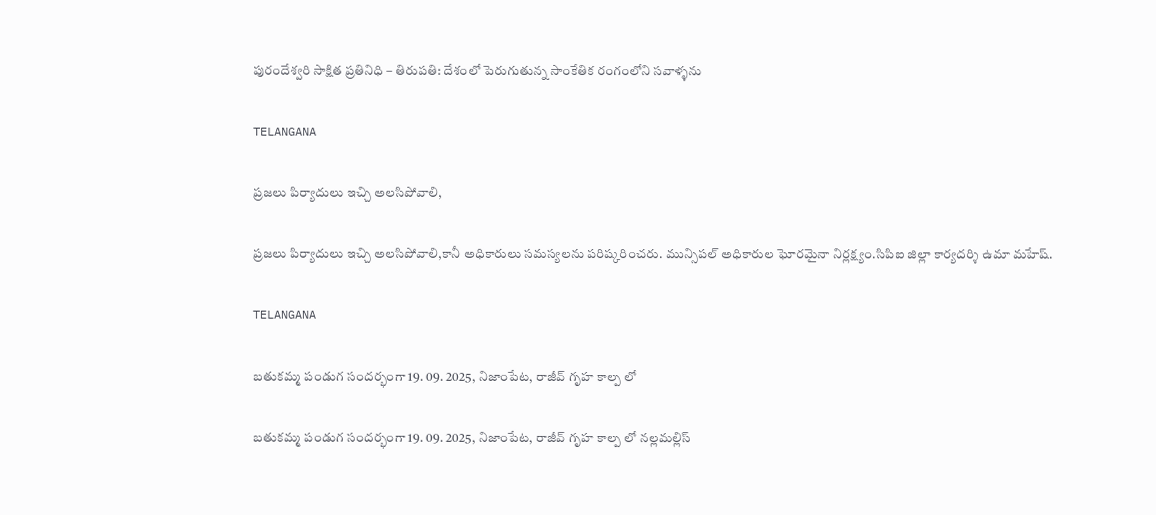పురందేశ్వరి సాక్షిత ప్రతినిధి – తిరుపతి: దేశంలో పెరుగుతున్న సాంకేతిక రంగంలోని సవాళ్ళను

TELANGANA

ప్రజలు పిర్యాదులు ఇచ్చి అలసిపోవాలి,

ప్రజలు పిర్యాదులు ఇచ్చి అలసిపోవాలి,కానీ అధికారులు సమస్యలను పరిష్కరించరు. మున్సిపల్ అధికారుల ఘోరమైనా నిర్లక్ష్యం.సిపిఐ జిల్లా కార్యదర్శి ఉమా మహేష్.

TELANGANA

బతుకమ్మ పండుగ సందర్భంగా 19. 09. 2025, నిజాంపేట, రాజీవ్ గృహ కాల్ప లో

బతుకమ్మ పండుగ సందర్భంగా 19. 09. 2025, నిజాంపేట, రాజీవ్ గృహ కాల్ప లో నల్లమల్లిస్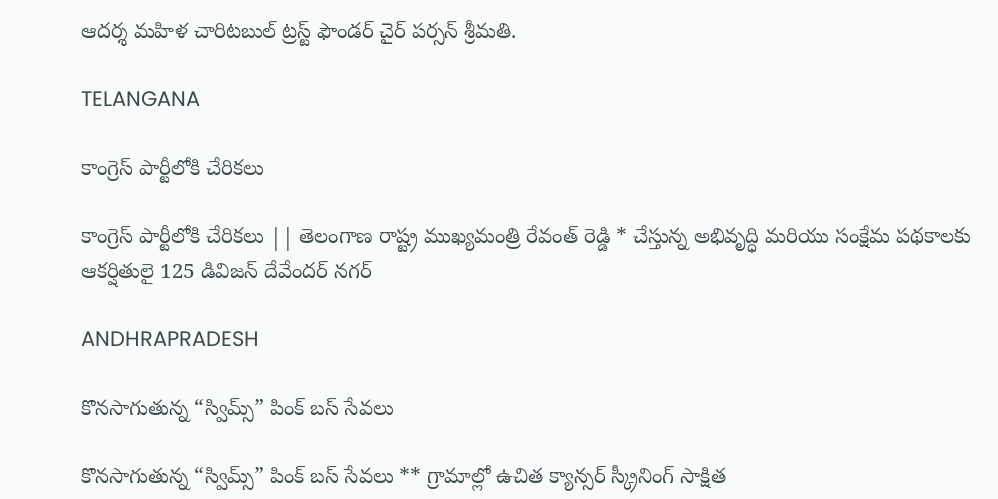ఆదర్శ మహిళ చారిటబుల్ ట్రస్ట్ ఫౌండర్ చైర్ పర్సన్ శ్రీమతి.

TELANGANA

కాంగ్రెస్ పార్టీలోకి చేరికలు

కాంగ్రెస్ పార్టీలోకి చేరికలు || తెలంగాణ రాష్ట్ర ముఖ్యమంత్రి రేవంత్ రెడ్డి * చేస్తున్న అభివృద్ధి మరియు సంక్షేమ పథకాలకు ఆకర్షితులై 125 డివిజన్ దేవేందర్ నగర్

ANDHRAPRADESH

కొనసాగుతున్న “స్విమ్స్” పింక్ బస్ సేవలు

కొనసాగుతున్న “స్విమ్స్” పింక్ బస్ సేవలు ** గ్రామాల్లో ఉచిత క్యాన్సర్ స్క్రీనింగ్ సాక్షిత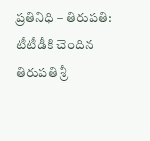ప్రతినిధి – తిరుపతి: టీటీడీకి చెందిన తిరుపతి శ్రీ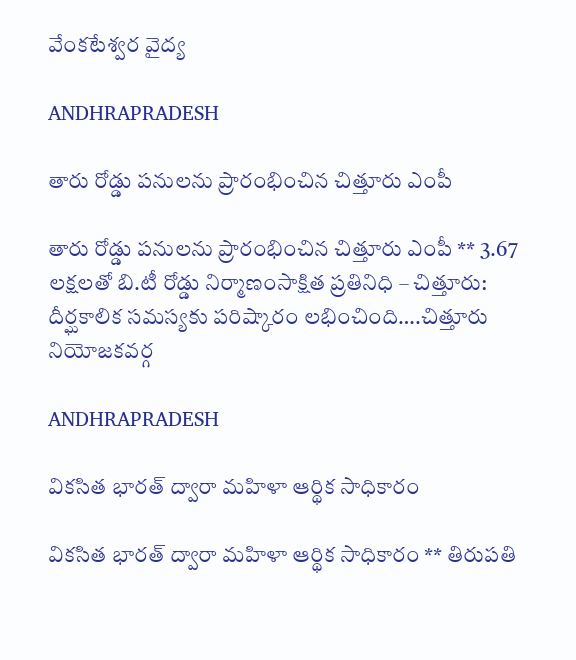వేంకటేశ్వర వైద్య

ANDHRAPRADESH

తారు రోడ్డు పనులను ప్రారంభించిన చిత్తూరు ఎంపీ

తారు రోడ్డు పనులను ప్రారంభించిన చిత్తూరు ఎంపీ ** 3.67 లక్షలతో బి.టీ రోడ్డు నిర్మాణంసాక్షిత ప్రతినిధి – చిత్తూరు: దీర్ఘకాలిక సమస్యకు పరిష్కారం లభించింది….చిత్తూరు నియోజకవర్గ

ANDHRAPRADESH

వికసిత భారత్ ద్వారా మహిళా ఆర్థిక సాధికారం

వికసిత భారత్ ద్వారా మహిళా ఆర్థిక సాధికారం ** తిరుపతి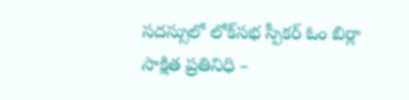సదస్సులో లోక్‌సభ స్పీకర్ ఓం బిర్లా సాక్షిత ప్రతినిధి –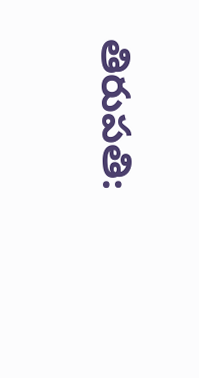తిరుపతి: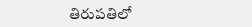తిరుపతిలో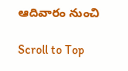ఆదివారం నుంచి

Scroll to Top